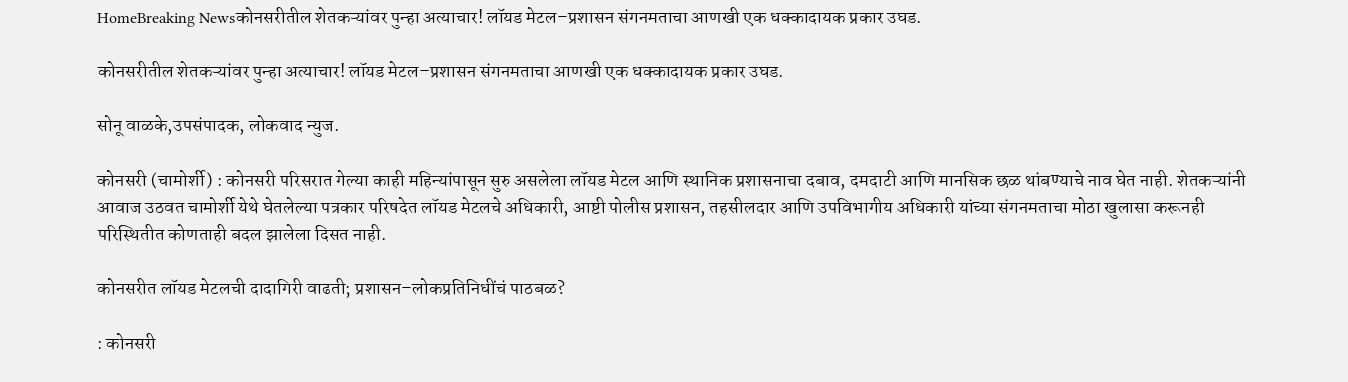HomeBreaking Newsकोनसरीतील शेतकऱ्यांवर पुन्हा अत्याचार! लॉयड मेटल–प्रशासन संगनमताचा आणखी एक धक्कादायक प्रकार उघड.

कोनसरीतील शेतकऱ्यांवर पुन्हा अत्याचार! लॉयड मेटल–प्रशासन संगनमताचा आणखी एक धक्कादायक प्रकार उघड.

सोनू वाळके,उपसंपादक, लोकवाद न्युज.

कोनसरी (चामोर्शी) : कोनसरी परिसरात गेल्या काही महिन्यांपासून सुरु असलेला लॉयड मेटल आणि स्थानिक प्रशासनाचा दबाव, दमदाटी आणि मानसिक छळ थांबण्याचे नाव घेत नाही. शेतकऱ्यांनी आवाज उठवत चामोर्शी येथे घेतलेल्या पत्रकार परिषदेत लॉयड मेटलचे अधिकारी, आष्टी पोलीस प्रशासन, तहसीलदार आणि उपविभागीय अधिकारी यांच्या संगनमताचा मोठा खुलासा करूनही परिस्थितीत कोणताही बदल झालेला दिसत नाही.

कोनसरीत लॉयड मेटलची दादागिरी वाढती; प्रशासन–लोकप्रतिनिधींचं पाठबळ?

: कोनसरी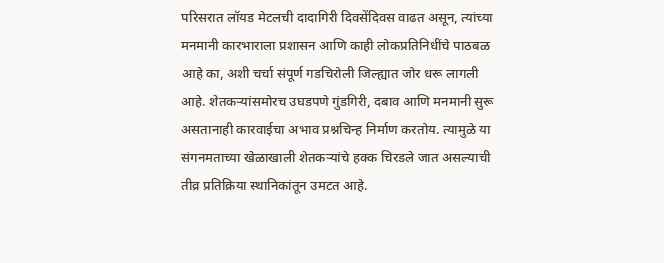परिसरात लॉयड मेटलची दादागिरी दिवसेंदिवस वाढत असून, त्यांच्या मनमानी कारभाराला प्रशासन आणि काही लोकप्रतिनिधींचे पाठबळ आहे का, अशी चर्चा संपूर्ण गडचिरोली जिल्ह्यात जोर धरू लागली आहे. शेतकऱ्यांसमोरच उघडपणे गुंडगिरी, दबाव आणि मनमानी सुरू असतानाही कारवाईचा अभाव प्रश्नचिन्ह निर्माण करतोय. त्यामुळे या संगनमताच्या खेळाखाली शेतकऱ्यांचे हक्क चिरडले जात असल्याची तीव्र प्रतिक्रिया स्थानिकांतून उमटत आहे.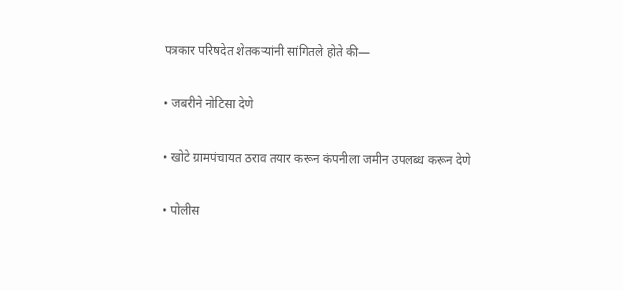पत्रकार परिषदेत शेतकऱ्यांनी सांगितले होते की—

• जबरीने नोटिसा देणे

• खोटे ग्रामपंचायत ठराव तयार करून कंपनीला जमीन उपलब्ध करून देणे

• पोलीस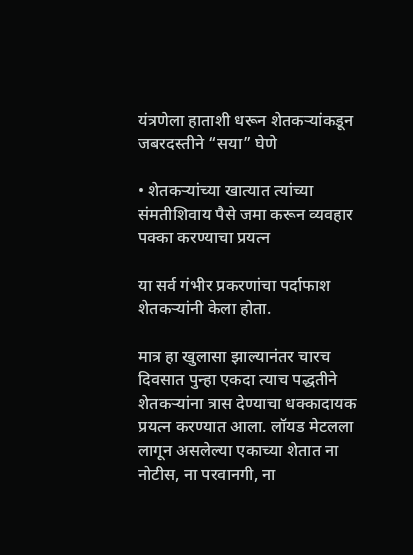यंत्रणेला हाताशी धरून शेतकऱ्यांकडून जबरदस्तीने “सया” घेणे

• शेतकऱ्यांच्या खात्यात त्यांच्या संमतीशिवाय पैसे जमा करून व्यवहार पक्का करण्याचा प्रयत्न

या सर्व गंभीर प्रकरणांचा पर्दाफाश शेतकऱ्यांनी केला होता.

मात्र हा खुलासा झाल्यानंतर चारच दिवसात पुन्हा एकदा त्याच पद्धतीने शेतकऱ्यांना त्रास देण्याचा धक्कादायक प्रयत्न करण्यात आला. लॉयड मेटलला लागून असलेल्या एकाच्या शेतात ना नोटीस, ना परवानगी, ना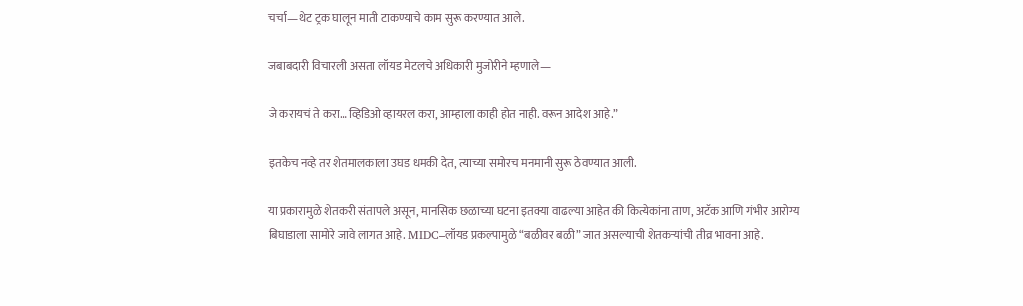चर्चा—थेट ट्रक घालून माती टाकण्याचे काम सुरू करण्यात आले.

जबाबदारी विचारली असता लॉयड मेटलचे अधिकारी मुजोरीने म्हणाले—

जे करायचं ते करा… व्हिडिओ व्हायरल करा, आम्हाला काही होत नाही. वरून आदेश आहे.”

इतकेच नव्हे तर शेतमालकाला उघड धमकी देत, त्याच्या समोरच मनमानी सुरू ठेवण्यात आली.

या प्रकारामुळे शेतकरी संतापले असून, मानसिक छळाच्या घटना इतक्या वाढल्या आहेत की कित्येकांना ताण, अटॅक आणि गंभीर आरोग्य बिघाडाला सामोरे जावे लागत आहे. MIDC–लॉयड प्रकल्पामुळे “बळीवर बळी” जात असल्याची शेतकऱ्यांची तीव्र भावना आहे.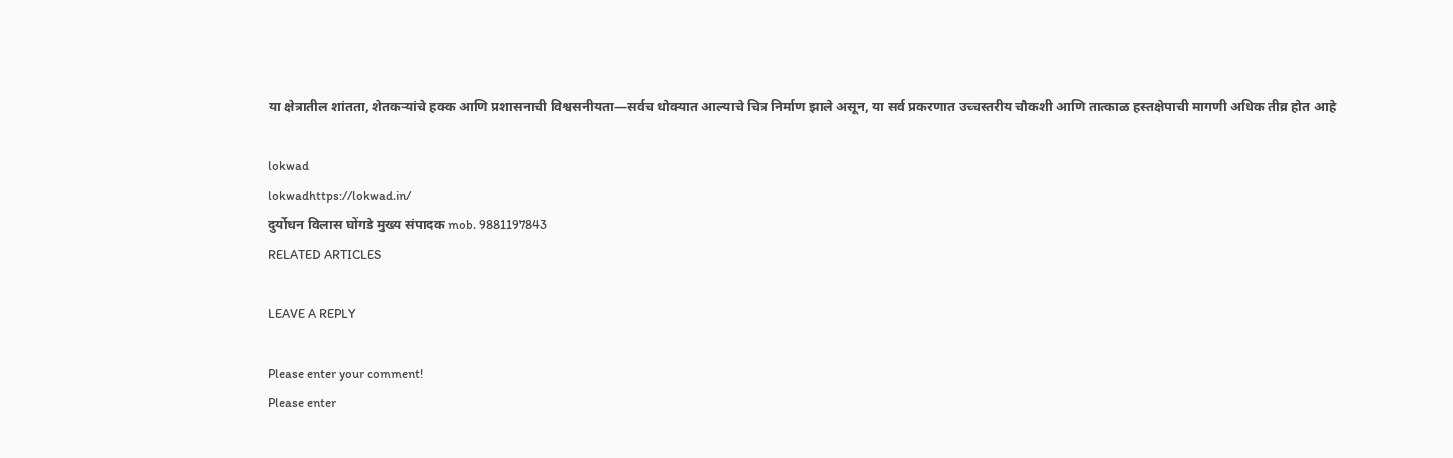या क्षेत्रातील शांतता, शेतकऱ्यांचे हक्क आणि प्रशासनाची विश्वसनीयता—सर्वच धोक्यात आल्याचे चित्र निर्माण झाले असून, या सर्व प्रकरणात उच्चस्तरीय चौकशी आणि तात्काळ हस्तक्षेपाची मागणी अधिक तीव्र होत आहे

lokwad
lokwadhttps://lokwad.in/
दुर्योधन विलास घोंगडे मुख्य संपादक mob. 9881197843
RELATED ARTICLES

LEAVE A REPLY

Please enter your comment!
Please enter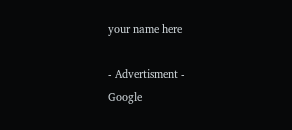your name here

- Advertisment -
Google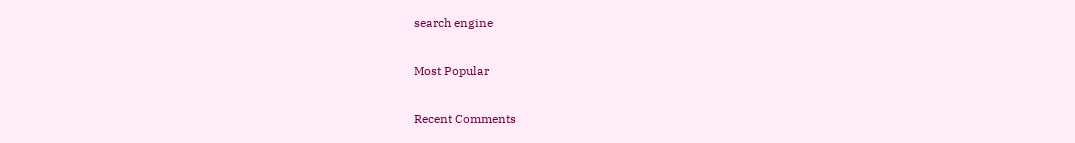search engine

Most Popular

Recent Comments